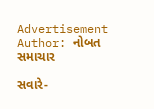Advertisement
Author: નોબત સમાચાર

સવારે-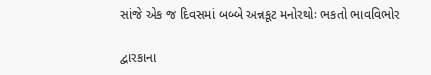સાંજે એક જ દિવસમાં બબ્બે અન્નકૂટ મનોરથોઃ ભકતો ભાવવિભોર

દ્વારકાના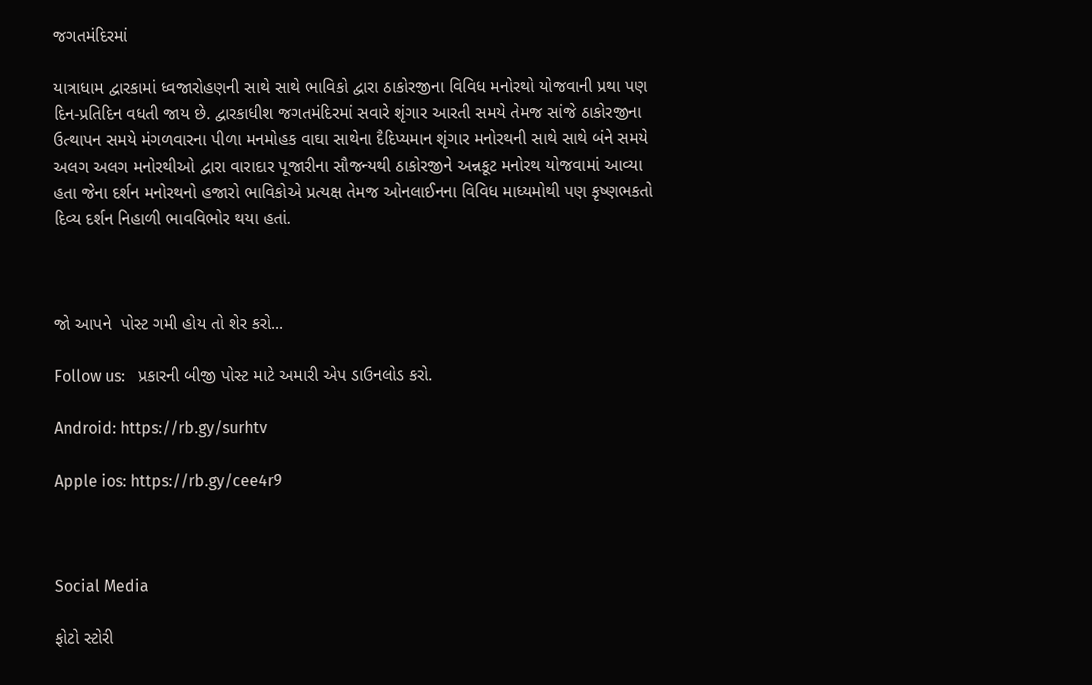જગતમંદિરમાં

યાત્રાધામ દ્વારકામાં ધ્વજારોહણની સાથે સાથે ભાવિકો દ્વારા ઠાકોરજીના વિવિધ મનોરથો યોજવાની પ્રથા પણ દિન-પ્રતિદિન વધતી જાય છે. દ્વારકાધીશ જગતમંદિરમાં સવારે શૃંગાર આરતી સમયે તેમજ સાંજે ઠાકોરજીના ઉત્થાપન સમયે મંગળવારના પીળા મનમોહક વાઘા સાથેના દૈદિપ્યમાન શૃંગાર મનોરથની સાથે સાથે બંને સમયે અલગ અલગ મનોરથીઓ દ્વારા વારાદાર પૂજારીના સૌજન્યથી ઠાકોરજીને અન્નકૂટ મનોરથ યોજવામાં આવ્યા હતા જેના દર્શન મનોરથનો હજારો ભાવિકોએ પ્રત્યક્ષ તેમજ ઓનલાઈનના વિવિધ માધ્યમોથી પણ કૃષ્ણભકતો દિવ્ય દર્શન નિહાળી ભાવવિભોર થયા હતાં.



જો આપને  પોસ્ટ ગમી હોય તો શેર કરો...

Follow us:   પ્રકારની બીજી પોસ્ટ માટે અમારી એપ ડાઉનલોડ કરો.

Android: https://rb.gy/surhtv

Apple ios: https://rb.gy/cee4r9



Social Media

ફોટો સ્ટોરી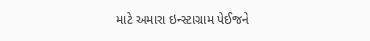માટે અમારા ઇન્સ્ટાગ્રામ પેઈજને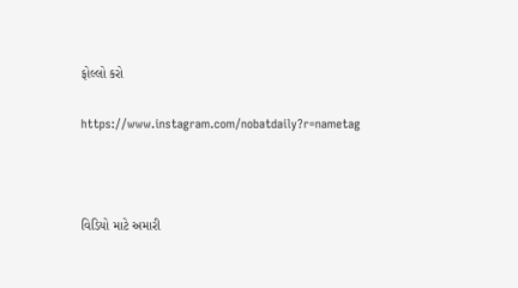ફોલ્લો કરો

https://www.instagram.com/nobatdaily?r=nametag



વિડિયો માટે અમારી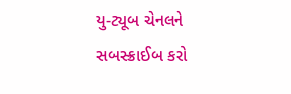યુ-ટ્યૂબ ચેનલને સબસ્ક્રાઈબ કરો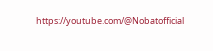https://youtube.com/@Nobatofficial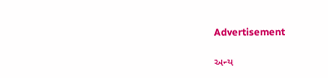Advertisement

અન્ય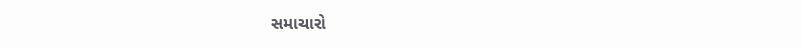સમાચારો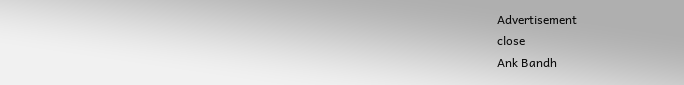Advertisement
close
Ank Bandh